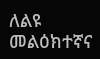ለልዩ መልዕክተኛና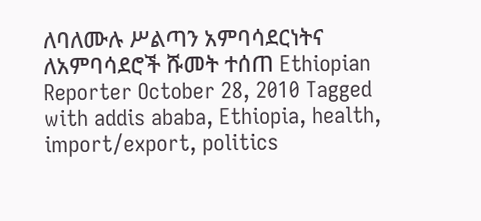ለባለሙሉ ሥልጣን አምባሳደርነትና ለአምባሳደሮች ሹመት ተሰጠ Ethiopian Reporter October 28, 2010 Tagged with addis ababa, Ethiopia, health, import/export, politics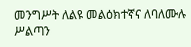መንግሥት ለልዩ መልዕክተኛና ለባለሙሉ ሥልጣን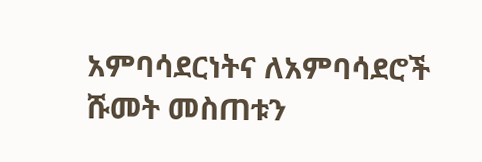አምባሳደርነትና ለአምባሳደሮች ሹመት መስጠቱን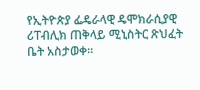የኢትዮጵያ ፌዴራላዊ ዴሞክራሲያዊ ሪፐብሊክ ጠቅላይ ሚኒስትር ጽህፈት ቤት አስታወቀ።